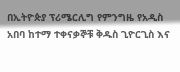በኢትዮጵያ ፕሪሜርሊግ የምንግዜ የአዲስ አበባ ከተማ ተቀናቃኞቹ ቅዱስ ጊዮርጊስ እና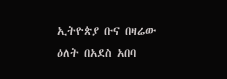ኢትዮጵያ ቡና በዛሬው ዕለት በአደስ አበባ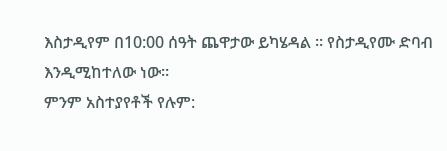እስታዲየም በ10:00 ሰዓት ጨዋታው ይካሄዳል ። የስታዲየሙ ድባብ እንዲሚከተለው ነው።
ምንም አስተያየቶች የሉም: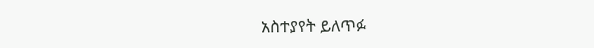አስተያየት ይለጥፉ